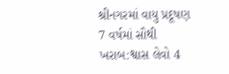શ્રીનગરમાં વાયુ પ્રદૂષણ 7 વર્ષમાં સૌથી ખરાબ:શ્વાસ લેવો 4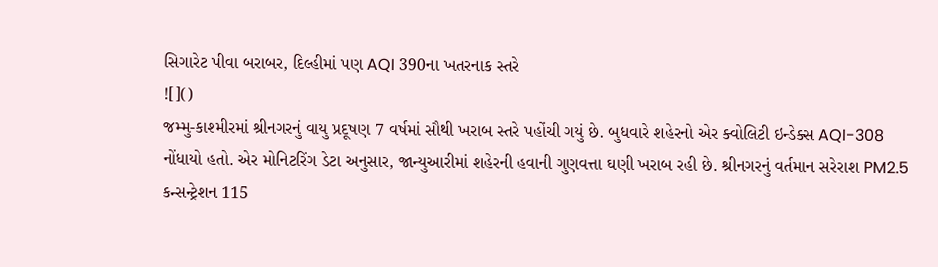સિગારેટ પીવા બરાબર, દિલ્હીમાં પણ AQI 390ના ખતરનાક સ્તરે
![]()
જમ્મુ-કાશ્મીરમાં શ્રીનગરનું વાયુ પ્રદૂષણ 7 વર્ષમાં સૌથી ખરાબ સ્તરે પહોંચી ગયું છે. બુધવારે શહેરનો એર ક્વોલિટી ઇન્ડેક્સ AQI-308 નોંધાયો હતો. એર મોનિટરિંગ ડેટા અનુસાર, જાન્યુઆરીમાં શહેરની હવાની ગુણવત્તા ઘણી ખરાબ રહી છે. શ્રીનગરનું વર્તમાન સરેરાશ PM2.5 કન્સન્ટ્રેશન 115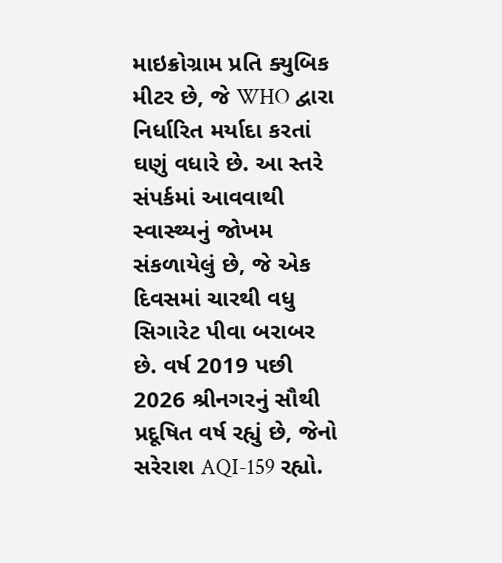માઇક્રોગ્રામ પ્રતિ ક્યુબિક મીટર છે, જે WHO દ્વારા નિર્ધારિત મર્યાદા કરતાં ઘણું વધારે છે. આ સ્તરે સંપર્કમાં આવવાથી સ્વાસ્થ્યનું જોખમ સંકળાયેલું છે, જે એક દિવસમાં ચારથી વધુ સિગારેટ પીવા બરાબર છે. વર્ષ 2019 પછી 2026 શ્રીનગરનું સૌથી પ્રદૂષિત વર્ષ રહ્યું છે, જેનો સરેરાશ AQI-159 રહ્યો.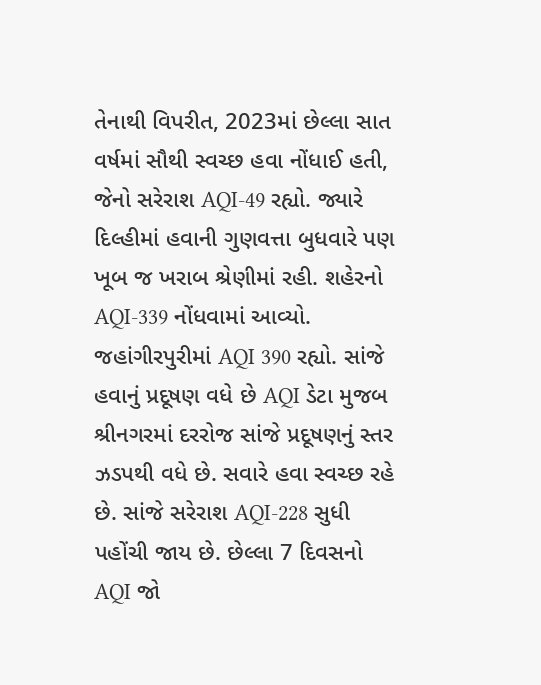તેનાથી વિપરીત, 2023માં છેલ્લા સાત વર્ષમાં સૌથી સ્વચ્છ હવા નોંધાઈ હતી, જેનો સરેરાશ AQI-49 રહ્યો. જ્યારે દિલ્હીમાં હવાની ગુણવત્તા બુધવારે પણ ખૂબ જ ખરાબ શ્રેણીમાં રહી. શહેરનો AQI-339 નોંધવામાં આવ્યો. જહાંગીરપુરીમાં AQI 390 રહ્યો. સાંજે હવાનું પ્રદૂષણ વધે છે AQI ડેટા મુજબ શ્રીનગરમાં દરરોજ સાંજે પ્રદૂષણનું સ્તર ઝડપથી વધે છે. સવારે હવા સ્વચ્છ રહે છે. સાંજે સરેરાશ AQI-228 સુધી પહોંચી જાય છે. છેલ્લા 7 દિવસનો AQI જો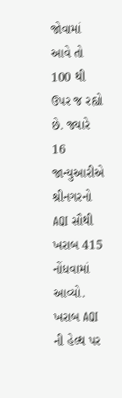જોવામાં આવે તો 100 થી ઉપર જ રહ્યો છે. જ્યારે 16 જાન્યુઆરીએ શ્રીનગરનો AQI સૌથી ખરાબ 415 નોંધવામાં આવ્યો. ખરાબ AQI ની હેલ્થ પર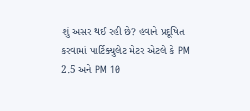શું અસર થઈ રહી છે? હવાને પ્રદૂષિત કરવામાં પાર્ટિક્યુલેટ મેટર એટલે કે PM 2.5 અને PM 10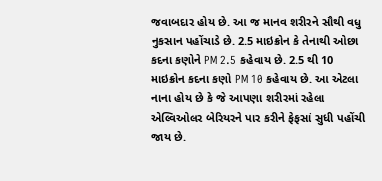જવાબદાર હોય છે. આ જ માનવ શરીરને સૌથી વધુ નુકસાન પહોંચાડે છે. 2.5 માઇક્રોન કે તેનાથી ઓછા કદના કણોને PM 2.5 કહેવાય છે. 2.5 થી 10 માઇક્રોન કદના કણો PM 10 કહેવાય છે. આ એટલા નાના હોય છે કે જે આપણા શરીરમાં રહેલા એલ્વિઓલર બેરિયરને પાર કરીને ફેફસાં સુધી પહોંચી જાય છે.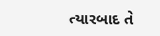ત્યારબાદ તે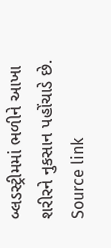બ્લડસ્ટ્રીમમાં ભળીને આખા શરીરને નુકસાન પહોંચાડે છે.
Source link